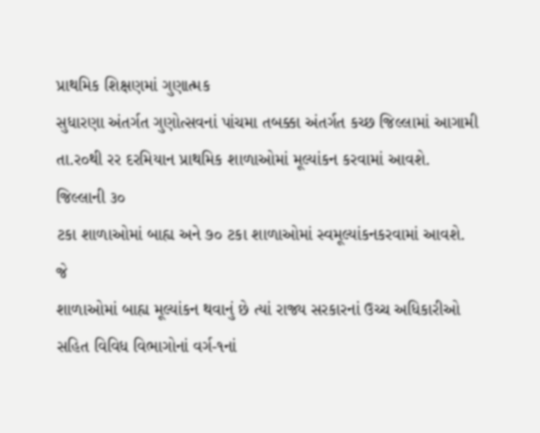પ્રાથમિક શિક્ષણમાં ગુણાત્મક
સુધારણા અંતર્ગત ગુણોત્સવનાં પાંચમા તબક્કા અંતર્ગત કચ્છ જિલ્લામાં આગામી
તા.ર૦થી રર દરમિયાન પ્રાથમિક શાળાઓમાં મૂલ્યાંકન કરવામાં આવશે. જિલ્લાની ૩૦
ટકા શાળાઓમાં બાહ્ય અને ૭૦ ટકા શાળાઓમાં સ્વમૂલ્યાંકનકરવામાં આવશે. જે
શાળાઓમાં બાહ્ય મૂલ્યાંકન થવાનું છે ત્યાં રાજ્ય સરકારનાં ઉચ્ચ અધિકારીઓ
સહિત વિવિધ વિભાગોનાં વર્ગ-૧નાં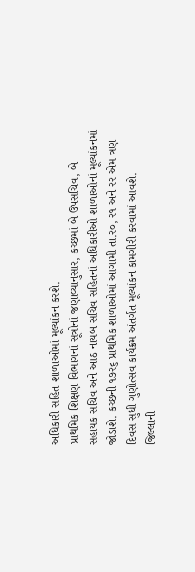અધિકારી સહિત શાળાઓમાં મૂલ્યાંકન કરશે.
પ્રાથમિક શિક્ષણ વિભાગનાં સૂત્રોનાં જણાવ્યાનુસાર, કચ્છમાં બે ઉપસચિવ, બે
સહાયક સચિવ અને આઠ નાયબ સચિવ સહિતનાં અધિકારીઓ શાળાઓનાં મૂલ્યાંકનમાં
જોડાશે. કચ્છની ૧૭ર૬ પ્રાથમિક શાળાઓમાં આગામી તા.ર૦, ર૧ અને રર એમ ત્રણ
દિવસ સુધી ગુણોત્સવ કાર્યક્રમ અંતર્ગત મૂલ્યાંકન કામગીરી કરવામાં આવશે.
જિલ્લાની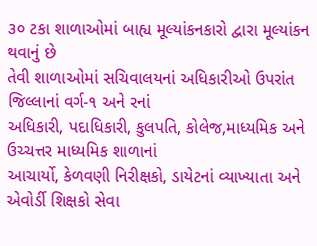૩૦ ટકા શાળાઓમાં બાહ્ય મૂલ્યાંકનકારો દ્વારા મૂલ્યાંકન થવાનું છે
તેવી શાળાઓમાં સચિવાલયનાં અધિકારીઓ ઉપરાંત જિલ્લાનાં વર્ગ-૧ અને રનાં
અધિકારી, પદાધિકારી, કુલપતિ, કોલેજ,માધ્યમિક અને ઉચ્ચત્તર માધ્યમિક શાળાનાં
આચાર્યો, કેળવણી નિરીક્ષકો, ડાયેટનાં વ્યાખ્યાતા અને એવોર્ડી શિક્ષકો સેવા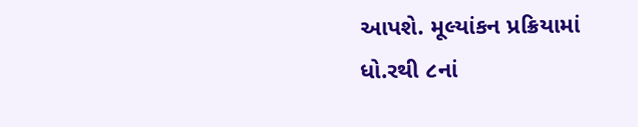આપશે. મૂલ્યાંકન પ્રક્રિયામાં ધો.રથી ૮નાં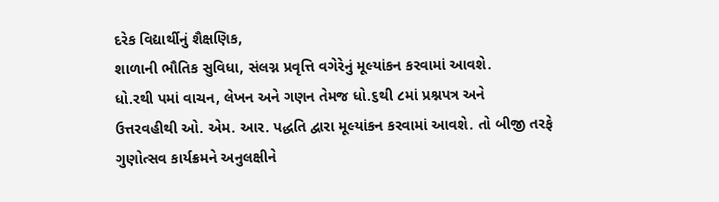દરેક વિદ્યાર્થીનું શૈક્ષણિક,
શાળાની ભૌતિક સુવિધા, સંલગ્ન પ્રવૃત્તિ વગેરેનું મૂલ્યાંકન કરવામાં આવશે.
ધો.રથી પમાં વાચન, લેખન અને ગણન તેમજ ધો.૬થી ૮માં પ્રશ્નપત્ર અને
ઉત્તરવહીથી ઓ. એમ. આર. પદ્ધતિ દ્વારા મૂલ્યાંકન કરવામાં આવશે. તો બીજી તરફે
ગુણોત્સવ કાર્યક્રમને અનુલક્ષીને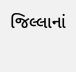જિલ્લાનાં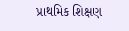પ્રાથમિક શિક્ષણ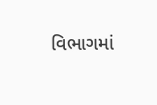વિભાગમાં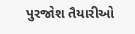પુરજોશ તૈયારીઓ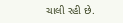ચાલી રહી છે.